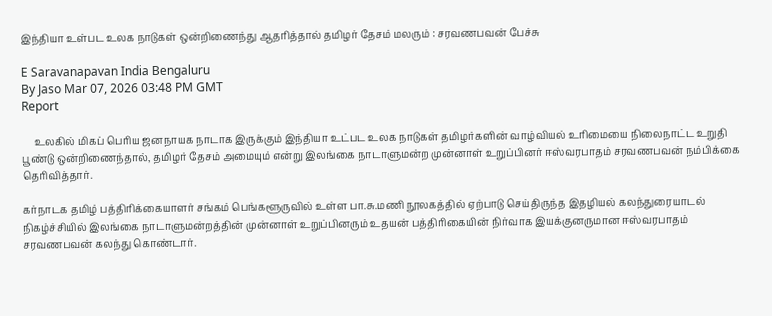இந்தியா உள்பட உலக நாடுகள் ஒன்றிணைந்து ஆதரித்தால் தமிழர் தேசம் மலரும் : சரவணபவன் பேச்சு

E Saravanapavan India Bengaluru
By Jaso Mar 07, 2026 03:48 PM GMT
Report

     உலகில் மிகப் பெரிய ஜனநாயக நாடாக இருக்கும் இந்தியா உட்பட உலக நாடுகள் தமிழர்களின் வாழ்வியல் உரிமையை நிலைநாட்ட உறுதி பூண்டு ஒன்றிணைந்தால், தமிழர் தேசம் அமையும் என்று இலங்கை நாடாளுமன்ற முன்னாள் உறுப்பினர் ஈஸ்வரபாதம் சரவணபவன் நம்பிக்கை தெரிவித்தார்.

கர்நாடக தமிழ் பத்திரிக்கையாளர் சங்கம் பெங்களூருவில் உள்ள பா.சு.மணி நூலகத்தில் ஏற்பாடு செய்திருந்த இதழியல் கலந்துரையாடல் நிகழ்ச்சியில் இலங்கை நாடாளுமன்றத்தின் முன்னாள் உறுப்பினரும் உதயன் பத்திரிகையின் நிர்வாக இயக்குனருமான ஈஸ்வரபாதம் சரவணபவன் கலந்து கொண்டார்.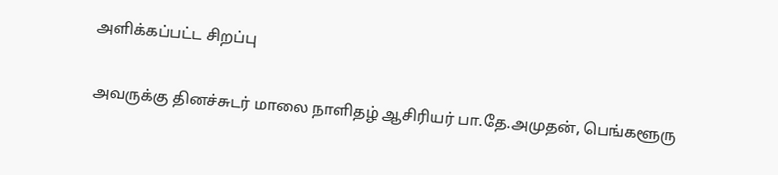அளிக்கப்பட்ட சிறப்பு

அவருக்கு தினச்சுடர் மாலை நாளிதழ் ஆசிரியர் பா.தே.அமுதன், பெங்களூரு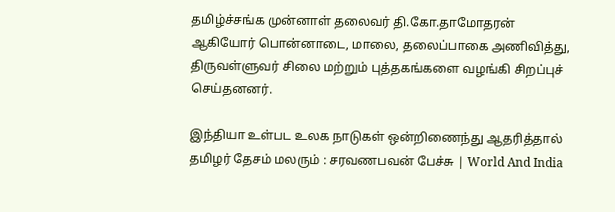தமிழ்ச்சங்க முன்னாள் தலைவர் தி.கோ.தாமோதரன் ஆகியோர் பொன்னாடை, மாலை, தலைப்பாகை அணிவித்து, திருவள்ளுவர் சிலை மற்றும் புத்தகங்களை வழங்கி சிறப்புச் செய்தனனர்.

இந்தியா உள்பட உலக நாடுகள் ஒன்றிணைந்து ஆதரித்தால் தமிழர் தேசம் மலரும் : சரவணபவன் பேச்சு | World And India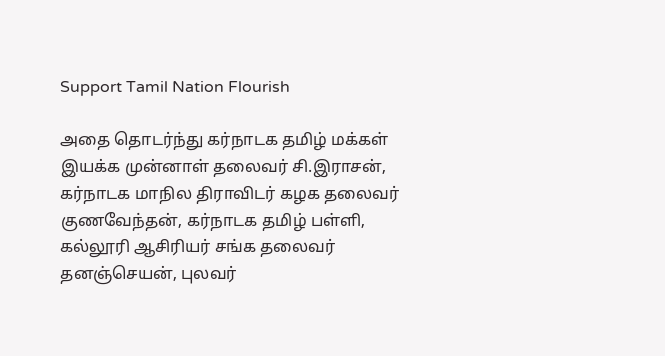Support Tamil Nation Flourish

அதை தொடர்ந்து கர்நாடக தமிழ் மக்கள் இயக்க முன்னாள் தலைவர் சி.இராசன், கர்நாடக மாநில திராவிடர் கழக தலைவர் குணவேந்தன், கர்நாடக தமிழ் பள்ளி, கல்லூரி ஆசிரியர் சங்க தலைவர் தனஞ்செயன், புலவர்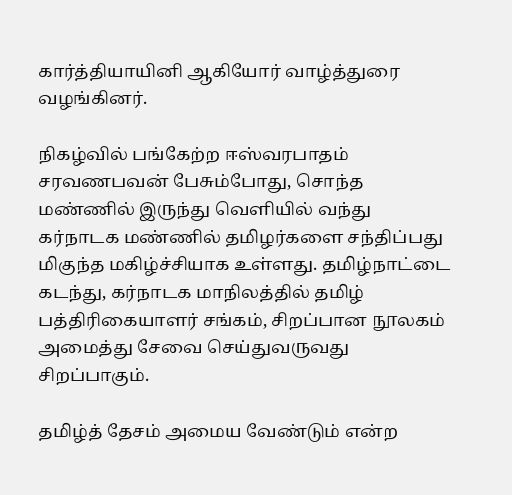கார்த்தியாயினி ஆகியோர் வாழ்த்துரை வழங்கினர்.

நிகழ்வில் பங்கேற்ற ஈஸ்வரபாதம் சரவணபவன் பேசும்போது, சொந்த மண்ணில் இருந்து வெளியில் வந்து கர்நாடக மண்ணில் தமிழர்களை சந்திப்பது மிகுந்த மகிழ்ச்சியாக உள்ளது. தமிழ்நாட்டை கடந்து, கர்நாடக மாநிலத்தில் தமிழ் பத்திரிகையாளர் சங்கம், சிறப்பான நூலகம் அமைத்து சேவை செய்துவருவது சிறப்பாகும்.

தமிழ்த் தேசம் அமைய வேண்டும் என்ற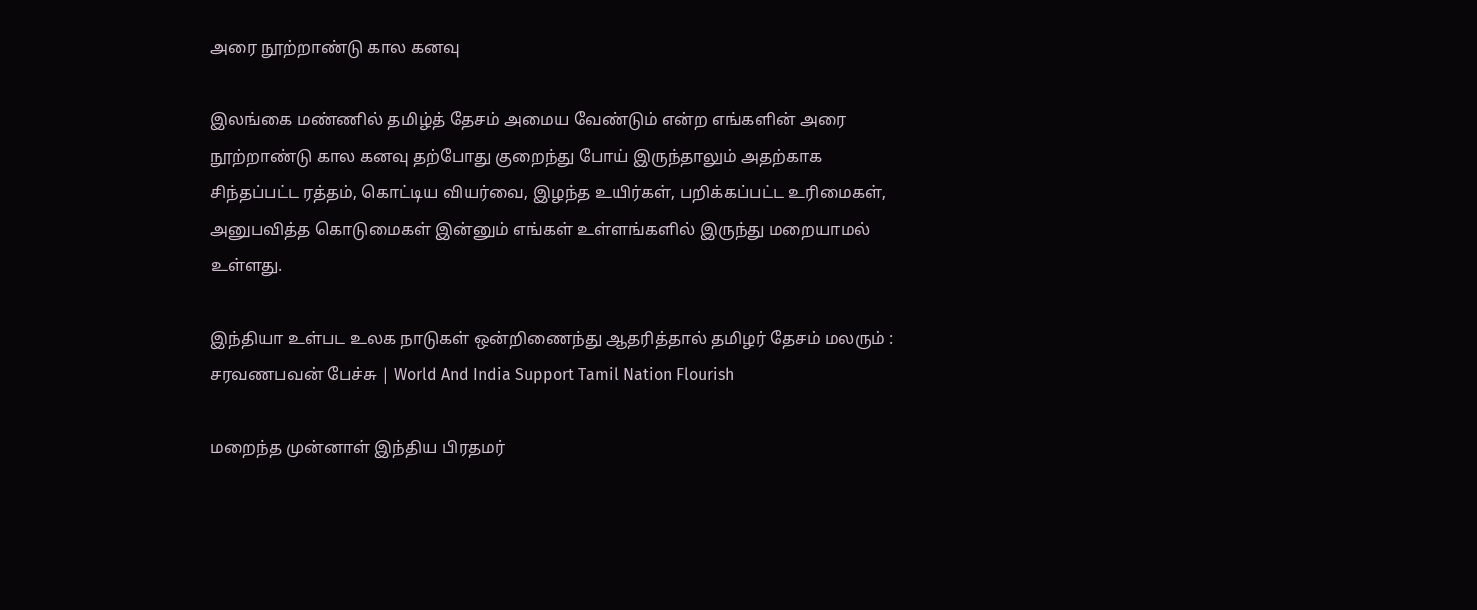அரை நூற்றாண்டு கால கனவு

இலங்கை மண்ணில் தமிழ்த் தேசம் அமைய வேண்டும் என்ற எங்களின் அரை நூற்றாண்டு கால கனவு தற்போது குறைந்து போய் இருந்தாலும் அதற்காக சிந்தப்பட்ட ரத்தம், கொட்டிய வியர்வை, இழந்த உயிர்கள், பறிக்கப்பட்ட உரிமைகள், அனுபவித்த கொடுமைகள் இன்னும் எங்கள் உள்ளங்களில் இருந்து மறையாமல் உள்ளது.

இந்தியா உள்பட உலக நாடுகள் ஒன்றிணைந்து ஆதரித்தால் தமிழர் தேசம் மலரும் : சரவணபவன் பேச்சு | World And India Support Tamil Nation Flourish

மறைந்த முன்னாள் இந்திய பிரதமர்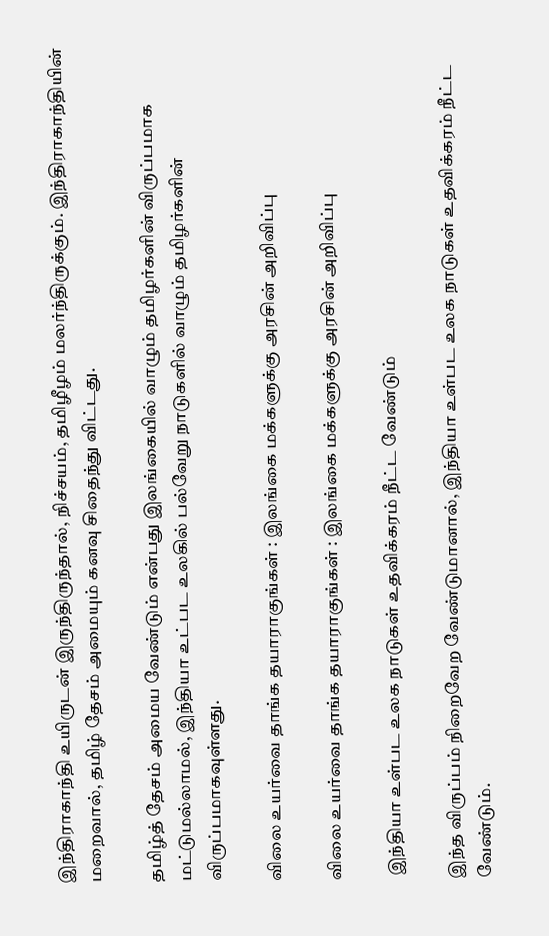இந்திராகாந்தி உயிருடன் இருந்திருந்தால், நிச்சயம், தமிழீழம் மலர்ந்திருக்கும். இந்திராகாந்தியின் மறைவால், தமிழ் தேசம் அமையும் கனவு சிதைந்து விட்டது.

தமிழ்த் தேசம் அமைய வேண்டும் என்பது இலங்கையில் வாழும் தமிழர்களின் விருப்பமாக மட்டுமல்லாமல், இந்தியா உட்பட உலகில் பல்வேறு நாடுகளில் வாழும் தமிழர்களின் விருப்பமாகவுள்ளது.

விலை உயர்வை தாங்க தயாராகுங்கள் : இலங்கை மக்களுக்கு அரசின் அறிவிப்பு

விலை உயர்வை தாங்க தயாராகுங்கள் : இலங்கை மக்களுக்கு அரசின் அறிவிப்பு

 இந்தியா உள்பட உலக நாடுகள் உதவிக்கரம் நீட்ட வேண்டும்

இந்த விருப்பம் நிறைவேற வேண்டுமானால், இந்தியா உள்பட உலக நாடுகள் உதவிக்கரம் நீட்ட வேண்டும்.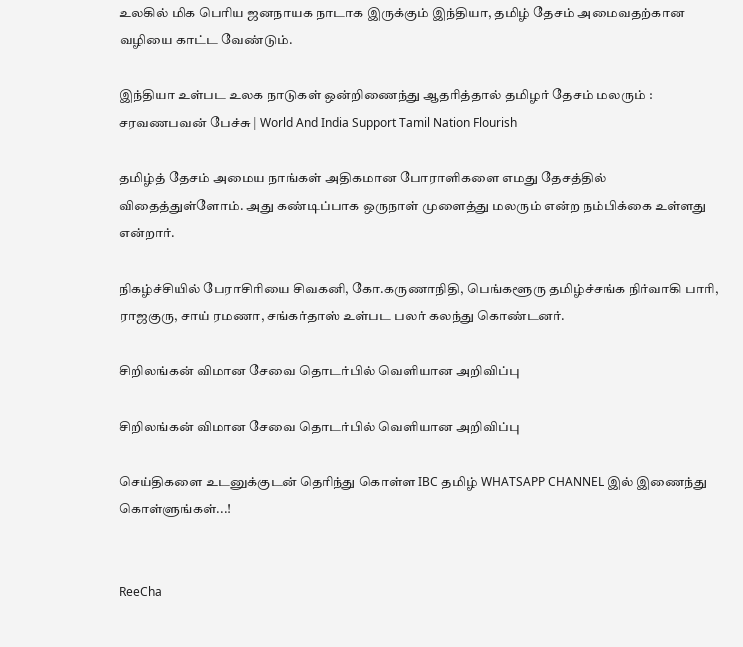உலகில் மிக பெரிய ஜனநாயக நாடாக இருக்கும் இந்தியா, தமிழ் தேசம் அமைவதற்கான வழியை காட்ட வேண்டும்.

இந்தியா உள்பட உலக நாடுகள் ஒன்றிணைந்து ஆதரித்தால் தமிழர் தேசம் மலரும் : சரவணபவன் பேச்சு | World And India Support Tamil Nation Flourish

தமிழ்த் தேசம் அமைய நாங்கள் அதிகமான போராளிகளை எமது தேசத்தில் விதைத்துள்ளோம். அது கண்டிப்பாக ஒருநாள் முளைத்து மலரும் என்ற நம்பிக்கை உள்ளது என்றார்.

நிகழ்ச்சியில் பேராசிரியை சிவகனி, கோ.கருணாநிதி, பெங்களூரு தமிழ்ச்சங்க நிர்வாகி பாரி, ராஜகுரு, சாய் ரமணா, சங்கர்தாஸ் உள்பட பலர் கலந்து கொண்டனர்.

சிறிலங்கன் விமான சேவை தொடர்பில் வெளியான அறிவிப்பு

சிறிலங்கன் விமான சேவை தொடர்பில் வெளியான அறிவிப்பு

செய்திகளை உடனுக்குடன் தெரிந்து கொள்ள IBC தமிழ் WHATSAPP CHANNEL இல் இணைந்து கொள்ளுங்கள்...!


ReeCha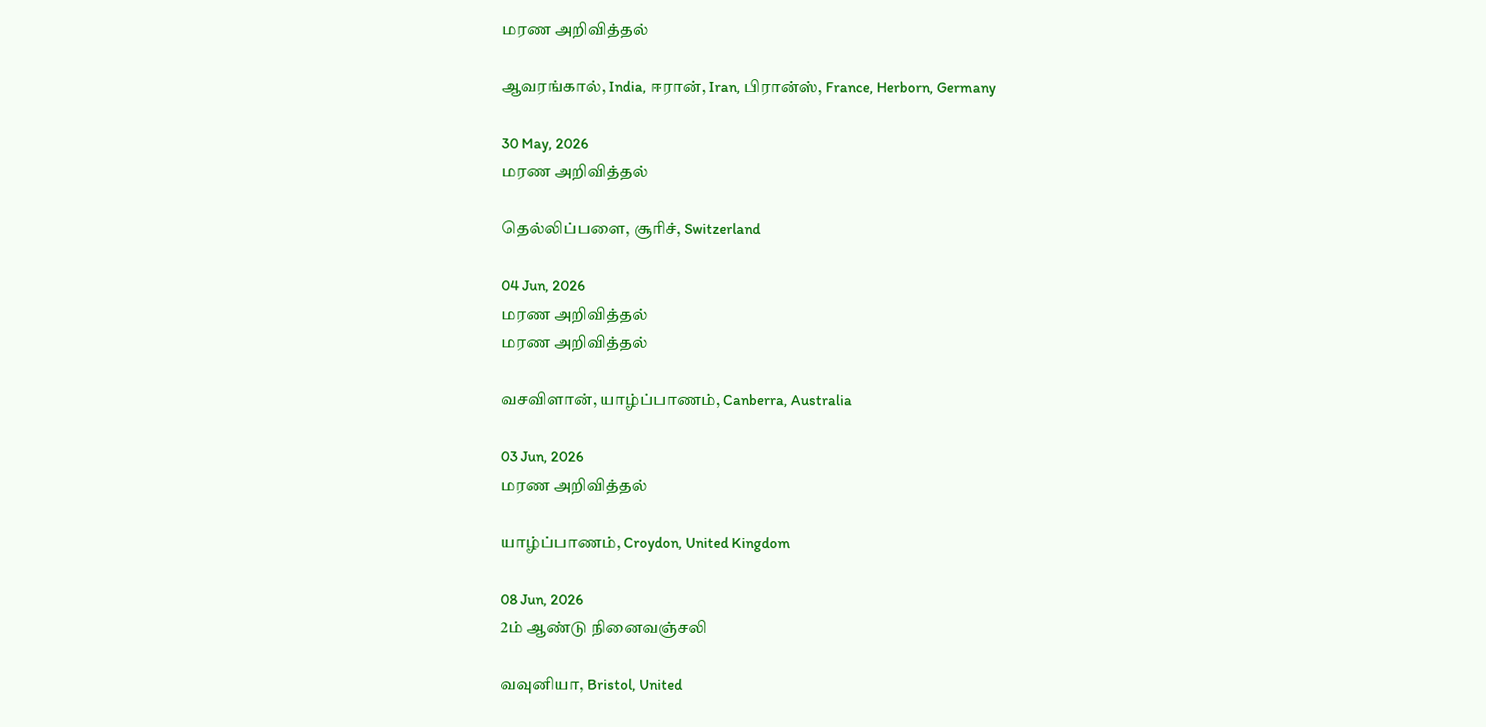மரண அறிவித்தல்

ஆவரங்கால், India, ஈரான், Iran, பிரான்ஸ், France, Herborn, Germany

30 May, 2026
மரண அறிவித்தல்

தெல்லிப்பளை, சூரிச், Switzerland

04 Jun, 2026
மரண அறிவித்தல்
மரண அறிவித்தல்

வசவிளான், யாழ்ப்பாணம், Canberra, Australia

03 Jun, 2026
மரண அறிவித்தல்

யாழ்ப்பாணம், Croydon, United Kingdom

08 Jun, 2026
2ம் ஆண்டு நினைவஞ்சலி

வவுனியா, Bristol, United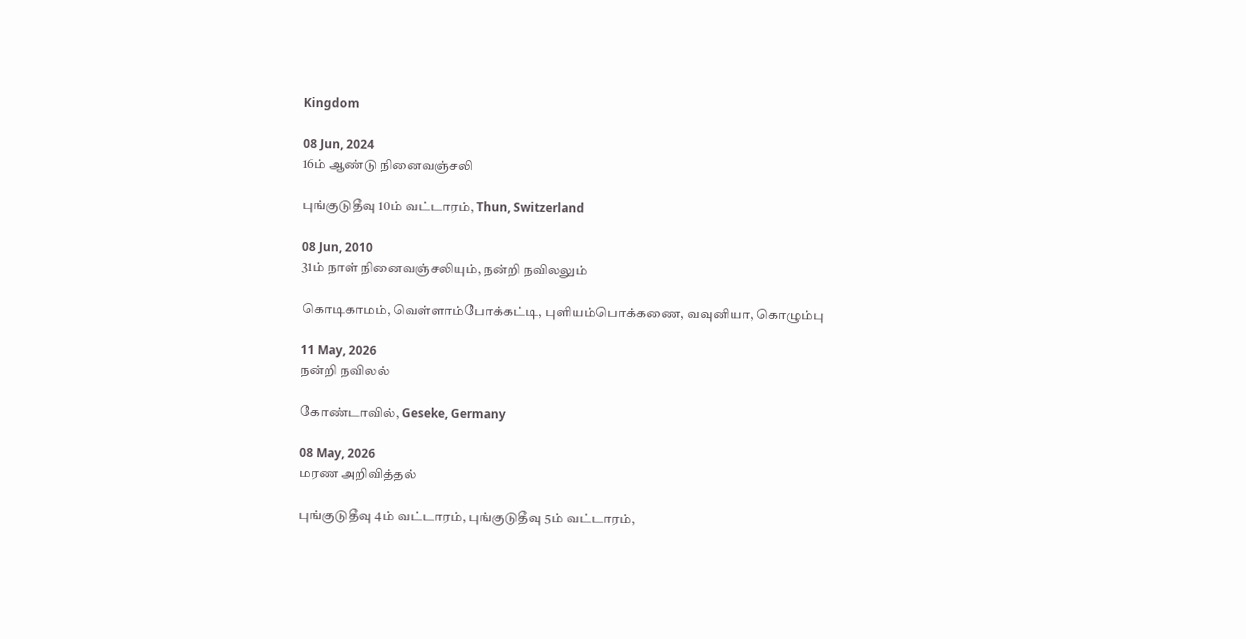Kingdom

08 Jun, 2024
16ம் ஆண்டு நினைவஞ்சலி

புங்குடுதீவு 10ம் வட்டாரம், Thun, Switzerland

08 Jun, 2010
31ம் நாள் நினைவஞ்சலியும், நன்றி நவிலலும்

கொடிகாமம், வெள்ளாம்போக்கட்டி, புளியம்பொக்கணை, வவுனியா, கொழும்பு

11 May, 2026
நன்றி நவிலல்

கோண்டாவில், Geseke, Germany

08 May, 2026
மரண அறிவித்தல்

புங்குடுதீவு 4ம் வட்டாரம், புங்குடுதீவு 5ம் வட்டாரம்,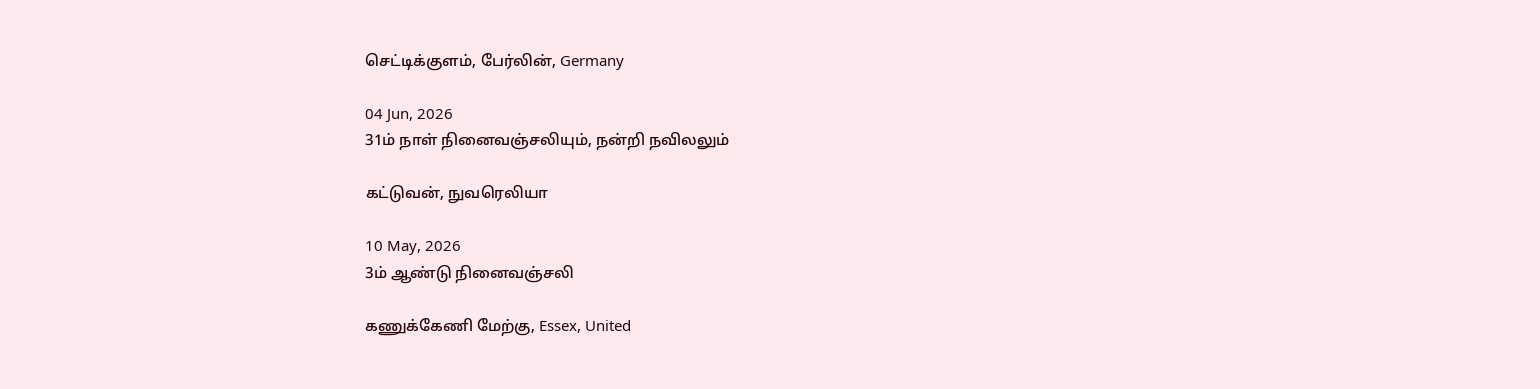செட்டிக்குளம், பேர்லின், Germany

04 Jun, 2026
31ம் நாள் நினைவஞ்சலியும், நன்றி நவிலலும்

கட்டுவன், நுவரெலியா

10 May, 2026
3ம் ஆண்டு நினைவஞ்சலி

கணுக்கேணி மேற்கு, Essex, United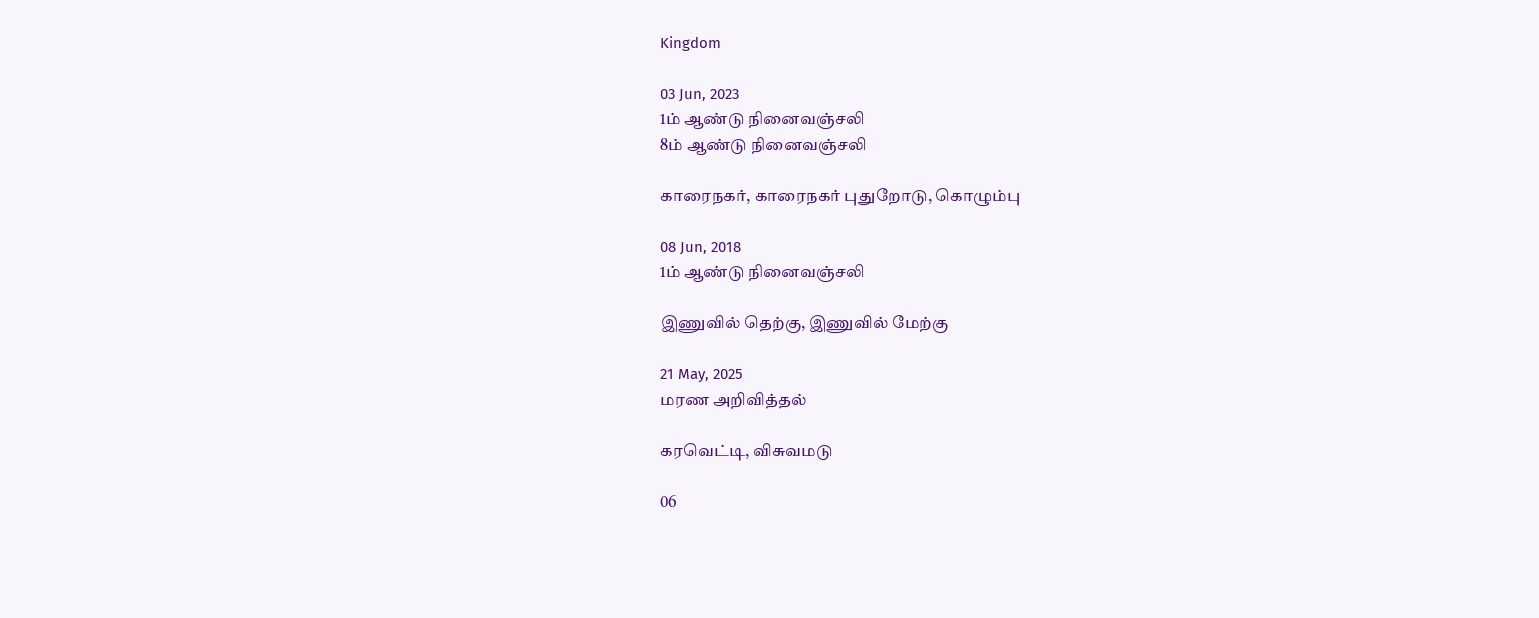Kingdom

03 Jun, 2023
1ம் ஆண்டு நினைவஞ்சலி
8ம் ஆண்டு நினைவஞ்சலி

காரைநகர், காரைநகர் புதுறோடு, கொழும்பு

08 Jun, 2018
1ம் ஆண்டு நினைவஞ்சலி

இணுவில் தெற்கு, இணுவில் மேற்கு

21 May, 2025
மரண அறிவித்தல்

கரவெட்டி, விசுவமடு

06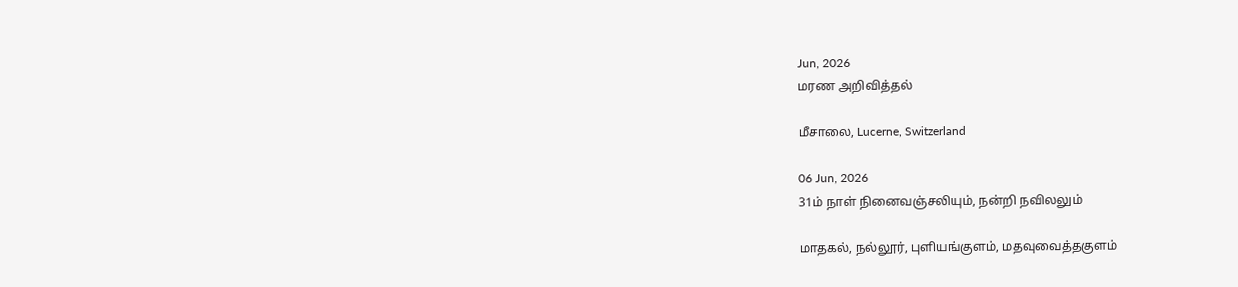Jun, 2026
மரண அறிவித்தல்

மீசாலை, Lucerne, Switzerland

06 Jun, 2026
31ம் நாள் நினைவஞ்சலியும், நன்றி நவிலலும்

மாதகல், நல்லூர், புளியங்குளம், மதவுவைத்தகுளம்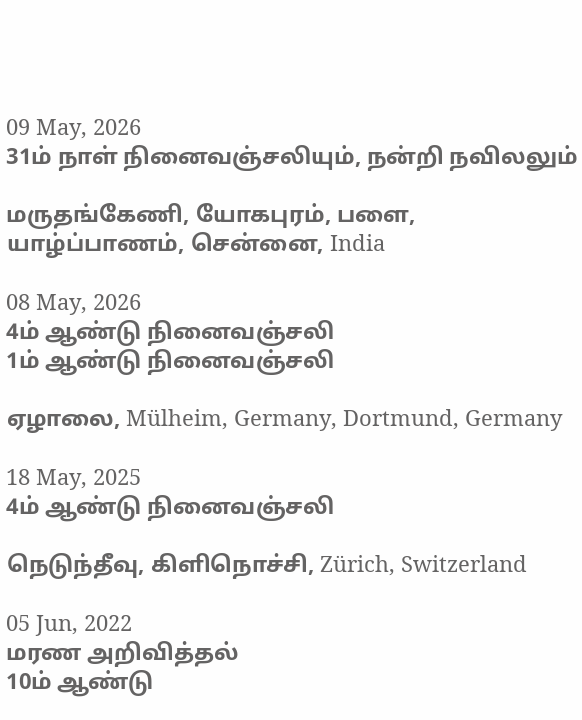09 May, 2026
31ம் நாள் நினைவஞ்சலியும், நன்றி நவிலலும்

மருதங்கேணி, யோகபுரம், பளை, யாழ்ப்பாணம், சென்னை, India

08 May, 2026
4ம் ஆண்டு நினைவஞ்சலி
1ம் ஆண்டு நினைவஞ்சலி

ஏழாலை, Mülheim, Germany, Dortmund, Germany

18 May, 2025
4ம் ஆண்டு நினைவஞ்சலி

நெடுந்தீவு, கிளிநொச்சி, Zürich, Switzerland

05 Jun, 2022
மரண அறிவித்தல்
10ம் ஆண்டு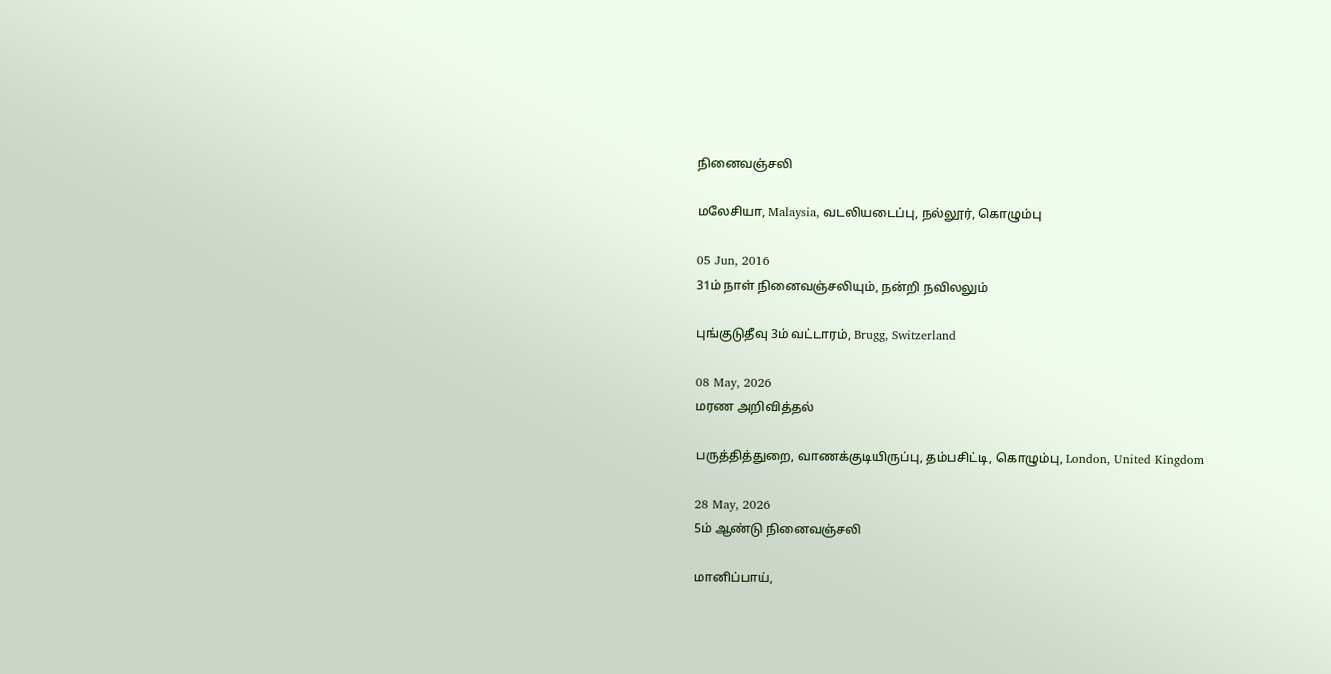நினைவஞ்சலி

மலேசியா, Malaysia, வடலியடைப்பு, நல்லூர், கொழும்பு

05 Jun, 2016
31ம் நாள் நினைவஞ்சலியும், நன்றி நவிலலும்

புங்குடுதீவு 3ம் வட்டாரம், Brugg, Switzerland

08 May, 2026
மரண அறிவித்தல்

பருத்தித்துறை, வாணக்குடியிருப்பு, தம்பசிட்டி, கொழும்பு, London, United Kingdom

28 May, 2026
5ம் ஆண்டு நினைவஞ்சலி

மானிப்பாய்,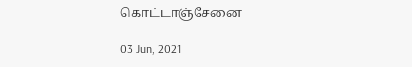கொட்டாஞ்சேனை

03 Jun, 2021